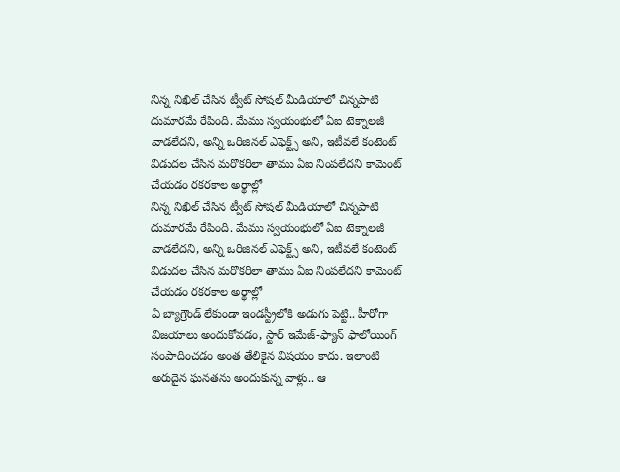నిన్న నిఖిల్ చేసిన ట్వీట్ సోషల్ మీడియాలో చిన్నపాటి దుమారమే రేపింది. మేము స్వయంభులో ఏఐ టెక్నాలజీ వాడలేదని, అన్ని ఒరిజినల్ ఎఫెక్ట్స్ అని, ఇటీవలే కంటెంట్ విడుదల చేసిన మరొకరిలా తాము ఏఐ నింపలేదని కామెంట్ చేయడం రకరకాల అర్థాల్లో
నిన్న నిఖిల్ చేసిన ట్వీట్ సోషల్ మీడియాలో చిన్నపాటి దుమారమే రేపింది. మేము స్వయంభులో ఏఐ టెక్నాలజీ వాడలేదని, అన్ని ఒరిజినల్ ఎఫెక్ట్స్ అని, ఇటీవలే కంటెంట్ విడుదల చేసిన మరొకరిలా తాము ఏఐ నింపలేదని కామెంట్ చేయడం రకరకాల అర్థాల్లో
ఏ బ్యాగ్రౌండ్ లేకుండా ఇండస్ట్రీలోకి అడుగు పెట్టి.. హీరోగా విజయాలు అందుకోవడం, స్టార్ ఇమేజ్-ఫ్యాన్ ఫాలోయింగ్ సంపాదించడం అంత తేలికైన విషయం కాదు. ఇలాంటి అరుదైన ఘనతను అందుకున్న వాళ్లు.. ఆ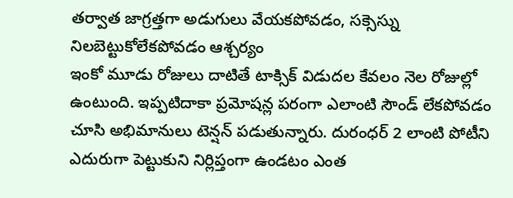తర్వాత జాగ్రత్తగా అడుగులు వేయకపోవడం, సక్సెస్ను నిలబెట్టుకోలేకపోవడం ఆశ్చర్యం
ఇంకో మూడు రోజులు దాటితే టాక్సిక్ విడుదల కేవలం నెల రోజుల్లో ఉంటుంది. ఇప్పటిదాకా ప్రమోషన్ల పరంగా ఎలాంటి సౌండ్ లేకపోవడం చూసి అభిమానులు టెన్షన్ పడుతున్నారు. దురంధర్ 2 లాంటి పోటీని ఎదురుగా పెట్టుకుని నిర్లిప్తంగా ఉండటం ఎంత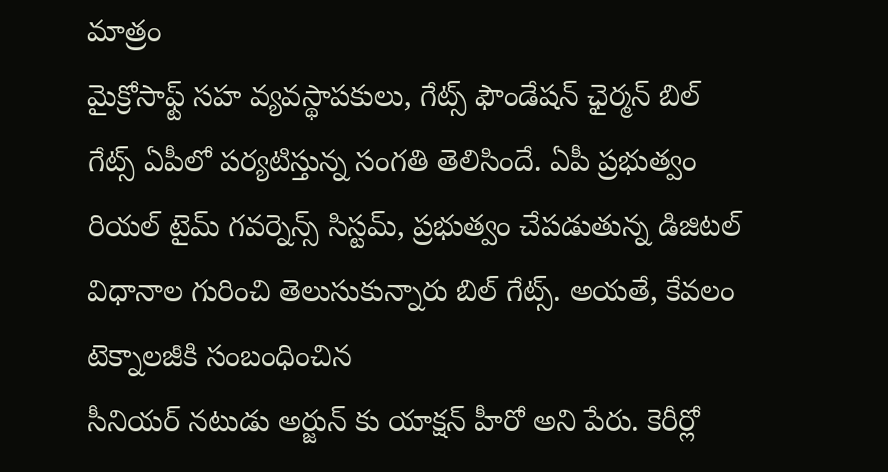మాత్రం
మైక్రోసాఫ్ట్ సహ వ్యవస్థాపకులు, గేట్స్ ఫౌండేషన్ ఛైర్మన్ బిల్ గేట్స్ ఏపీలో పర్యటిస్తున్న సంగతి తెలిసిందే. ఏపీ ప్రభుత్వం రియల్ టైమ్ గవర్నెన్స్ సిస్టమ్, ప్రభుత్వం చేపడుతున్న డిజిటల్ విధానాల గురించి తెలుసుకున్నారు బిల్ గేట్స్. అయతే, కేవలం టెక్నాలజీకి సంబంధించిన
సీనియర్ నటుడు అర్జున్ కు యాక్షన్ హీరో అని పేరు. కెరీర్లో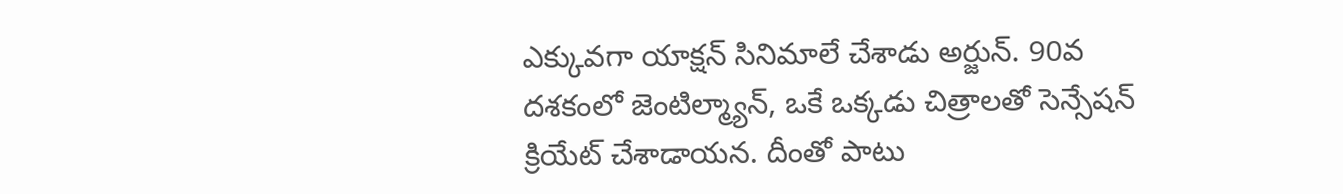ఎక్కువగా యాక్షన్ సినిమాలే చేశాడు అర్జున్. 90వ దశకంలో జెంటిల్మ్యాన్, ఒకే ఒక్కడు చిత్రాలతో సెన్సేషన్ క్రియేట్ చేశాడాయన. దీంతో పాటు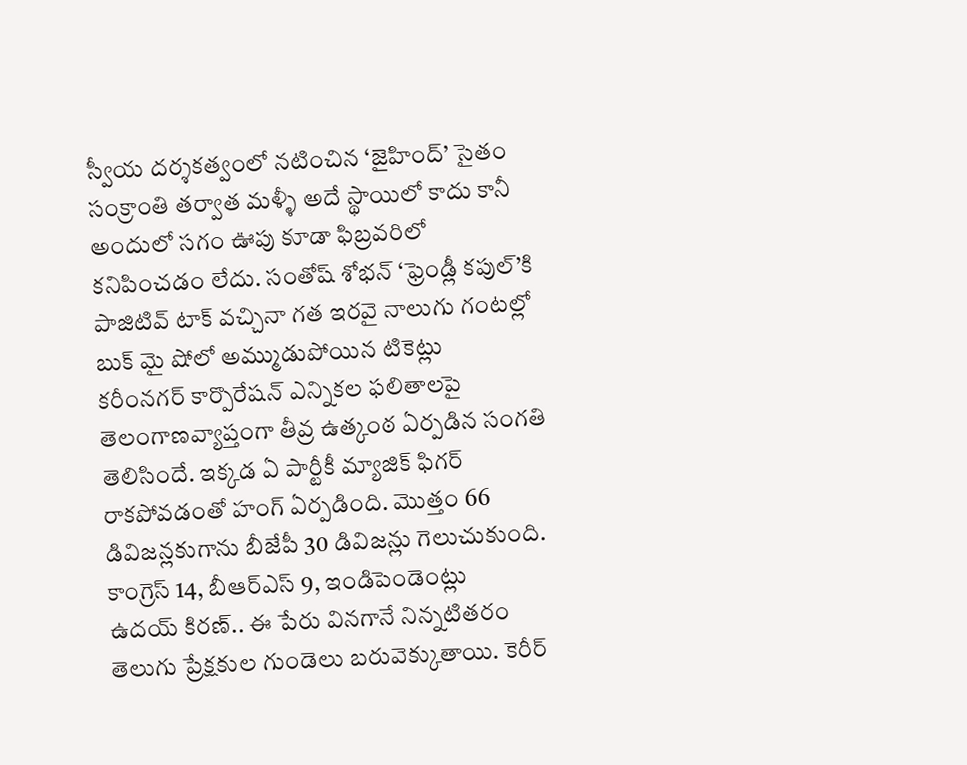స్వీయ దర్శకత్వంలో నటించిన ‘జైహింద్’ సైతం
సంక్రాంతి తర్వాత మళ్ళీ అదే స్థాయిలో కాదు కానీ అందులో సగం ఊపు కూడా ఫిబ్రవరిలో కనిపించడం లేదు. సంతోష్ శోభన్ ‘ఫ్రెండ్లీ కపుల్’కి పాజిటివ్ టాక్ వచ్చినా గత ఇరవై నాలుగు గంటల్లో బుక్ మై షోలో అమ్ముడుపోయిన టికెట్లు
కరీంనగర్ కార్పొరేషన్ ఎన్నికల ఫలితాలపై తెలంగాణవ్యాప్తంగా తీవ్ర ఉత్కంఠ ఏర్పడిన సంగతి తెలిసిందే. ఇక్కడ ఏ పార్టీకీ మ్యాజిక్ ఫిగర్ రాకపోవడంతో హంగ్ ఏర్పడింది. మొత్తం 66 డివిజన్లకుగాను బీజేపీ 30 డివిజన్లు గెలుచుకుంది. కాంగ్రెస్ 14, బీఆర్ఎస్ 9, ఇండిపెండెంట్లు
ఉదయ్ కిరణ్.. ఈ పేరు వినగానే నిన్నటితరం తెలుగు ప్రేక్షకుల గుండెలు బరువెక్కుతాయి. కెరీర్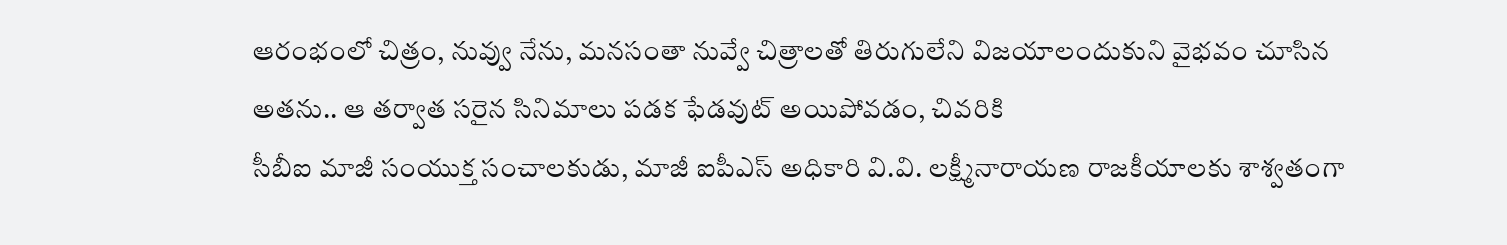ఆరంభంలో చిత్రం, నువ్వు నేను, మనసంతా నువ్వే చిత్రాలతో తిరుగులేని విజయాలందుకుని వైభవం చూసిన అతను.. ఆ తర్వాత సరైన సినిమాలు పడక ఫేడవుట్ అయిపోవడం, చివరికి
సీబీఐ మాజీ సంయుక్త సంచాలకుడు, మాజీ ఐపీఎస్ అధికారి వి.వి. లక్ష్మీనారాయణ రాజకీయాలకు శాశ్వతంగా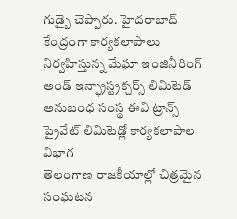గుడ్బై చెప్పారు. హైదరాబాద్ కేంద్రంగా కార్యకలాపాలు నిర్వహిస్తున్న మేఘా ఇంజినీరింగ్ అండ్ ఇన్ఫ్రాస్ట్రక్చర్స్ లిమిటెడ్ అనుబంధ సంస్థ ఈవి ట్రాన్స్ ప్రైవేట్ లిమిటెడ్లో కార్యకలాపాల విభాగ
తెలంగాణ రాజకీయాల్లో చిత్రమైన సంఘటన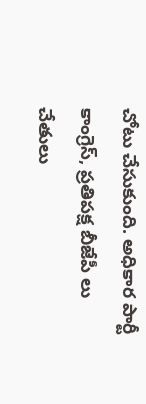చోటు చేసుకుంది. అధికార పార్టీ కాంగ్రెస్, ప్రతిపక్ష బీజేపీ లు చేతులు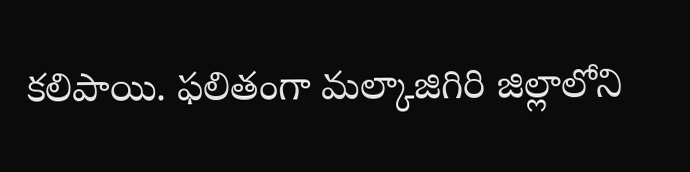కలిపాయి. ఫలితంగా మల్కాజిగిరి జిల్లాలోని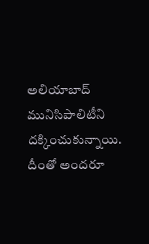అలియాబాద్ మునిసిపాలిటీని దక్కించుకున్నాయి. దీంతో అందరూ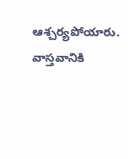ఆశ్చర్యపోయారు. వాస్తవానికి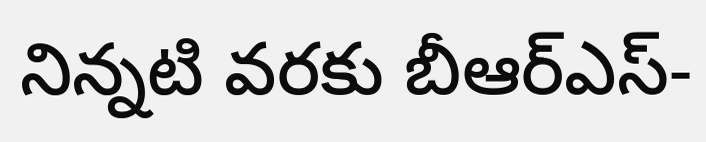నిన్నటి వరకు బీఆర్ఎస్-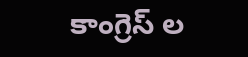కాంగ్రెస్ ల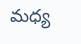మధ్య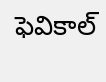ఫెవికాల్